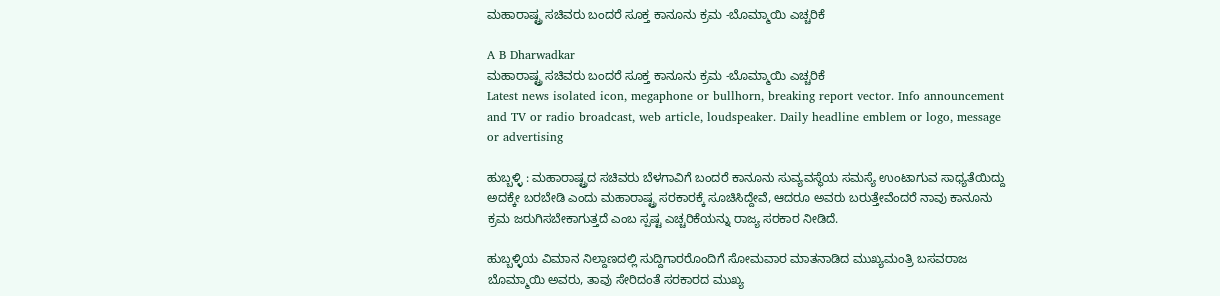ಮಹಾರಾಷ್ಟ್ರ ಸಚಿವರು ಬಂದರೆ ಸೂಕ್ತ ಕಾನೂನು ಕ್ರಮ -ಬೊಮ್ಮಾಯಿ ಎಚ್ಚರಿಕೆ

A B Dharwadkar
ಮಹಾರಾಷ್ಟ್ರ ಸಚಿವರು ಬಂದರೆ ಸೂಕ್ತ ಕಾನೂನು ಕ್ರಮ -ಬೊಮ್ಮಾಯಿ ಎಚ್ಚರಿಕೆ
Latest news isolated icon, megaphone or bullhorn, breaking report vector. Info announcement and TV or radio broadcast, web article, loudspeaker. Daily headline emblem or logo, message or advertising

ಹುಬ್ಬಳ್ಳಿ : ಮಹಾರಾಷ್ಟ್ರದ ಸಚಿವರು ಬೆಳಗಾವಿಗೆ ಬಂದರೆ ಕಾನೂನು ಸುವ್ಯವಸ್ಥೆಯ ಸಮಸ್ಯೆ ಉಂಟಾಗುವ ಸಾಧ್ಯತೆಯಿದ್ದು ಅದಕ್ಕೇ ಬರಬೇಡಿ ಎಂದು ಮಹಾರಾಷ್ಟ್ರ ಸರಕಾರಕ್ಕೆ ಸೂಚಿಸಿದ್ದೇವೆ, ಆದರೂ ಅವರು ಬರುತ್ತೇವೆಂದರೆ ನಾವು ಕಾನೂನು ಕ್ರಮ ಜರುಗಿಸಬೇಕಾಗುತ್ತದೆ ಎಂಬ ಸ್ಪಷ್ಟ ಎಚ್ಚರಿಕೆಯನ್ನು ರಾಜ್ಯ ಸರಕಾರ ನೀಡಿದೆ.

ಹುಬ್ಬಳ್ಳಿಯ ವಿಮಾನ ನಿಲ್ದಾಣದಲ್ಲಿ ಸುದ್ದಿಗಾರರೊಂದಿಗೆ ಸೋಮವಾರ ಮಾತನಾಡಿದ ಮುಖ್ಯಮಂತ್ರಿ ಬಸವರಾಜ ಬೊಮ್ಮಾಯಿ ಅವರು, ತಾವು ಸೇರಿದಂತೆ ಸರಕಾರದ ಮುಖ್ಯ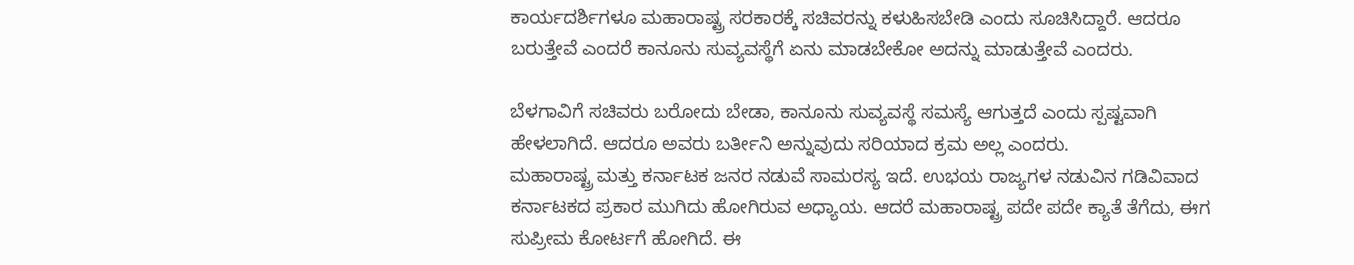ಕಾರ್ಯದರ್ಶಿಗಳೂ ಮಹಾರಾಷ್ಟ್ರ ಸರಕಾರಕ್ಕೆ ಸಚಿವರನ್ನು ಕಳುಹಿಸಬೇಡಿ ಎಂದು ಸೂಚಿಸಿದ್ದಾರೆ. ಆದರೂ ಬರುತ್ತೇವೆ ಎಂದರೆ ಕಾನೂನು ಸುವ್ಯವಸ್ಥೆಗೆ ಏನು ಮಾಡಬೇಕೋ ಅದನ್ನು ಮಾಡುತ್ತೇವೆ ಎಂದರು.

ಬೆಳಗಾವಿಗೆ ಸಚಿವರು ಬರೋದು ಬೇಡಾ, ಕಾನೂನು ಸುವ್ಯವಸ್ಥೆ ಸಮಸ್ಯೆ ಆಗುತ್ತದೆ ಎಂದು ಸ್ಪಷ್ಟವಾಗಿ ಹೇಳಲಾಗಿದೆ. ಆದರೂ ಅವರು ಬರ್ತೀನಿ ಅನ್ನುವುದು ಸರಿಯಾದ ಕ್ರಮ ಅಲ್ಲ ಎಂದರು.
ಮಹಾರಾಷ್ಟ್ರ ಮತ್ತು ಕರ್ನಾಟಕ ಜನರ ನಡುವೆ ಸಾಮರಸ್ಯ ಇದೆ. ಉಭಯ ರಾಜ್ಯಗಳ ನಡುವಿನ ಗಡಿವಿವಾದ ಕರ್ನಾಟಕದ ಪ್ರಕಾರ ಮುಗಿದು ಹೋಗಿರುವ ಅಧ್ಯಾಯ. ಆದರೆ ಮಹಾರಾಷ್ಟ್ರ ಪದೇ ಪದೇ ಕ್ಯಾತೆ ತೆಗೆದು, ಈಗ ಸುಪ್ರೀಮ ಕೋರ್ಟಗೆ ಹೋಗಿದೆ. ಈ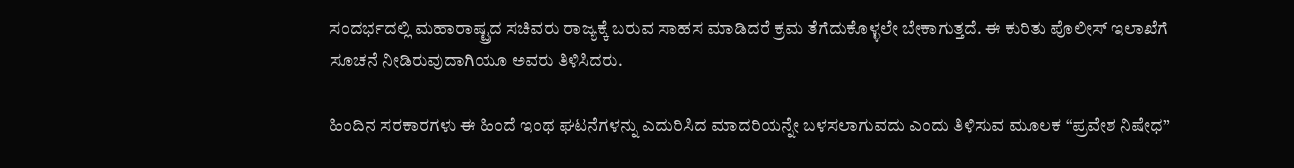ಸಂದರ್ಭದಲ್ಲಿ ಮಹಾರಾಷ್ಟ್ರದ ಸಚಿವರು ರಾಜ್ಯಕ್ಕೆ ಬರುವ ಸಾಹಸ ಮಾಡಿದರೆ ಕ್ರಮ ತೆಗೆದುಕೊಳ್ಳಲೇ ಬೇಕಾಗುತ್ತದೆ. ಈ ಕುರಿತು ಪೊಲೀಸ್ ಇಲಾಖೆಗೆ ಸೂಚನೆ ನೀಡಿರುವುದಾಗಿಯೂ ಅವರು ತಿಳಿಸಿದರು.

ಹಿಂದಿನ ಸರಕಾರಗಳು ಈ ಹಿಂದೆ ಇಂಥ ಘಟನೆಗಳನ್ನು ಎದುರಿಸಿದ ಮಾದರಿಯನ್ನೇ ಬಳಸಲಾಗುವದು ಎಂದು ತಿಳಿಸುವ ಮೂಲಕ “ಪ್ರವೇಶ ನಿಷೇಧ”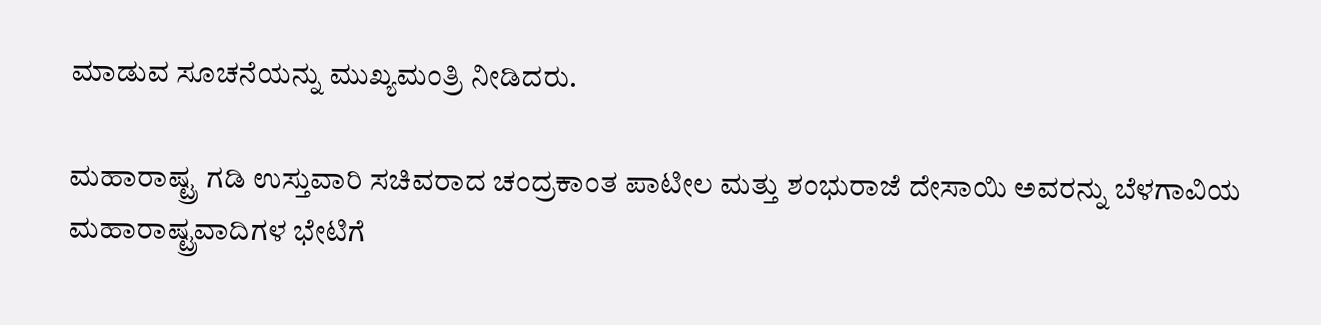ಮಾಡುವ ಸೂಚನೆಯನ್ನು ಮುಖ್ಯಮಂತ್ರಿ ನೀಡಿದರು.

ಮಹಾರಾಷ್ಟ್ರ ಗಡಿ ಉಸ್ತುವಾರಿ ಸಚಿವರಾದ ಚಂದ್ರಕಾಂತ ಪಾಟೀಲ ಮತ್ತು ಶಂಭುರಾಜೆ ದೇಸಾಯಿ ಅವರನ್ನು ಬೆಳಗಾವಿಯ ಮಹಾರಾಷ್ಟ್ರವಾದಿಗಳ ಭೇಟಿಗೆ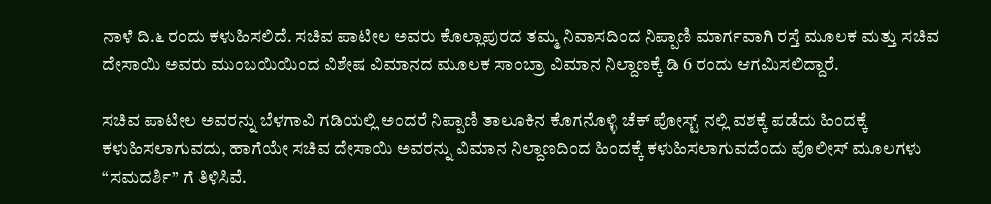ನಾಳೆ ದಿ.೬ ರಂದು ಕಳುಹಿಸಲಿದೆ. ಸಚಿವ ಪಾಟೀಲ ಅವರು ಕೊಲ್ಲಾಪುರದ ತಮ್ಮ ನಿವಾಸದಿಂದ ನಿಪ್ಪಾಣಿ ಮಾರ್ಗವಾಗಿ ರಸ್ತೆ ಮೂಲಕ ಮತ್ತು ಸಚಿವ ದೇಸಾಯಿ ಅವರು ಮುಂಬಯಿಯಿಂದ ವಿಶೇಷ ವಿಮಾನದ ಮೂಲಕ ಸಾಂಬ್ರಾ ವಿಮಾನ ನಿಲ್ದಾಣಕ್ಕೆ ಡಿ 6 ರಂದು ಆಗಮಿಸಲಿದ್ದಾರೆ.

ಸಚಿವ ಪಾಟೀಲ ಅವರನ್ನು ಬೆಳಗಾವಿ ಗಡಿಯಲ್ಲಿ ಅಂದರೆ ನಿಪ್ಪಾಣಿ ತಾಲೂಕಿನ ಕೊಗನೊಳ್ಳಿ ಚೆಕ್ ಪೋಸ್ಟ್ ನಲ್ಲಿ ವಶಕ್ಕೆ ಪಡೆದು ಹಿಂದಕ್ಕೆ ಕಳುಹಿಸಲಾಗುವದು, ಹಾಗೆಯೇ ಸಚಿವ ದೇಸಾಯಿ ಅವರನ್ನು ವಿಮಾನ ನಿಲ್ದಾಣದಿಂದ ಹಿಂದಕ್ಕೆ ಕಳುಹಿಸಲಾಗುವದೆಂದು ಪೊಲೀಸ್ ಮೂಲಗಳು “ಸಮದರ್ಶಿ” ಗೆ ತಿಳಿಸಿವೆ.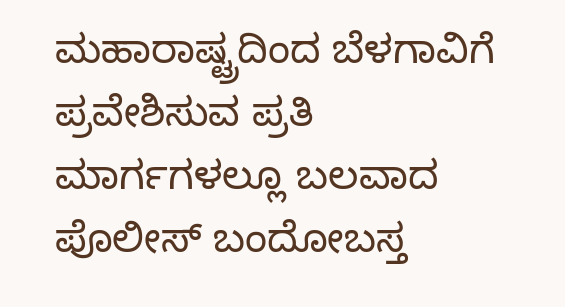ಮಹಾರಾಷ್ಟ್ರದಿಂದ ಬೆಳಗಾವಿಗೆ ಪ್ರವೇಶಿಸುವ ಪ್ರತಿ ಮಾರ್ಗಗಳಲ್ಲೂ ಬಲವಾದ ಪೊಲೀಸ್ ಬಂದೋಬಸ್ತ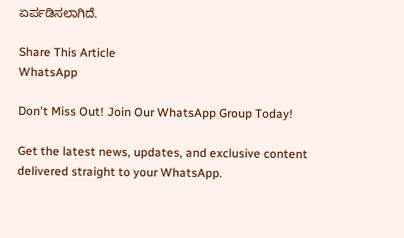ಏರ್ಪಡಿಸಲಾಗಿದೆ.

Share This Article
WhatsApp

Don't Miss Out! Join Our WhatsApp Group Today!

Get the latest news, updates, and exclusive content delivered straight to your WhatsApp.